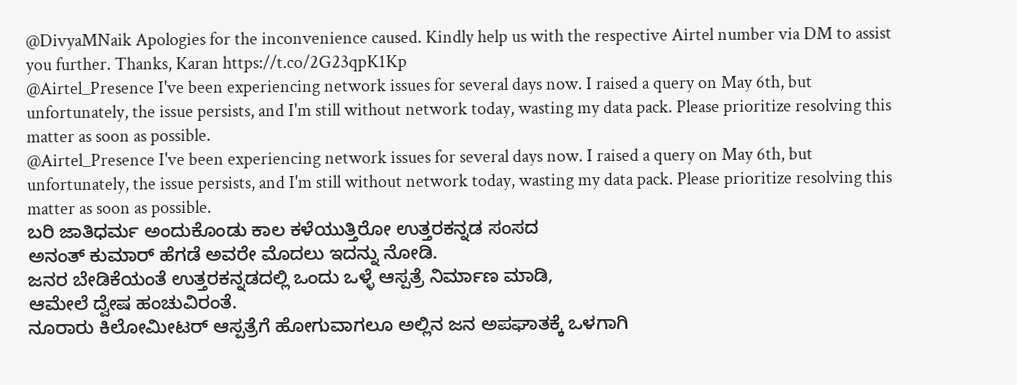@DivyaMNaik Apologies for the inconvenience caused. Kindly help us with the respective Airtel number via DM to assist you further. Thanks, Karan https://t.co/2G23qpK1Kp
@Airtel_Presence I've been experiencing network issues for several days now. I raised a query on May 6th, but unfortunately, the issue persists, and I'm still without network today, wasting my data pack. Please prioritize resolving this matter as soon as possible.
@Airtel_Presence I've been experiencing network issues for several days now. I raised a query on May 6th, but unfortunately, the issue persists, and I'm still without network today, wasting my data pack. Please prioritize resolving this matter as soon as possible.
ಬರಿ ಜಾತಿಧರ್ಮ ಅಂದುಕೊಂಡು ಕಾಲ ಕಳೆಯುತ್ತಿರೋ ಉತ್ತರಕನ್ನಡ ಸಂಸದ
ಅನಂತ್ ಕುಮಾರ್ ಹೆಗಡೆ ಅವರೇ ಮೊದಲು ಇದನ್ನು ನೋಡಿ.
ಜನರ ಬೇಡಿಕೆಯಂತೆ ಉತ್ತರಕನ್ನಡದಲ್ಲಿ ಒಂದು ಒಳ್ಳೆ ಆಸ್ಪತ್ರೆ ನಿರ್ಮಾಣ ಮಾಡಿ,
ಆಮೇಲೆ ದ್ವೇಷ ಹಂಚುವಿರಂತೆ.
ನೂರಾರು ಕಿಲೋಮೀಟರ್ ಆಸ್ಪತ್ರೆಗೆ ಹೋಗುವಾಗಲೂ ಅಲ್ಲಿನ ಜನ ಅಪಘಾತಕ್ಕೆ ಒಳಗಾಗಿ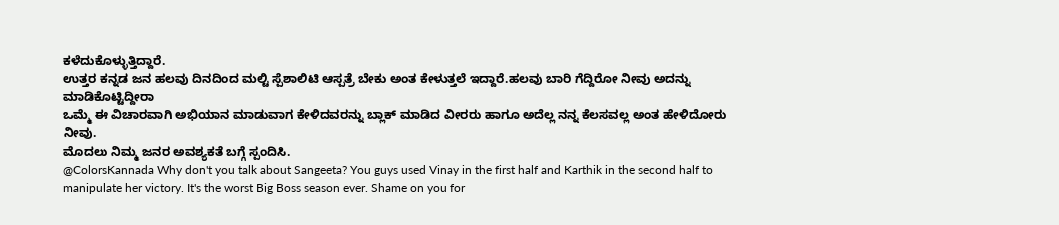ಕಳೆದುಕೊಳ್ಳುತ್ತಿದ್ದಾರೆ.
ಉತ್ತರ ಕನ್ನಡ ಜನ ಹಲವು ದಿನದಿಂದ ಮಲ್ಟಿ ಸ್ಪೆಶಾಲಿಟಿ ಆಸ್ಪತ್ರೆ ಬೇಕು ಅಂತ ಕೇಳುತ್ತಲೆ ಇದ್ದಾರೆ.ಹಲವು ಬಾರಿ ಗೆದ್ದಿರೋ ನೀವು ಅದನ್ನು ಮಾಡಿಕೊಟ್ಟಿದ್ದೀರಾ
ಒಮ್ಮೆ ಈ ವಿಚಾರವಾಗಿ ಅಭಿಯಾನ ಮಾಡುವಾಗ ಕೇಳಿದವರನ್ನು ಬ್ಲಾಕ್ ಮಾಡಿದ ವೀರರು ಹಾಗೂ ಅದೆಲ್ಲ ನನ್ನ ಕೆಲಸವಲ್ಲ ಅಂತ ಹೇಳಿದೋರು ನೀವು.
ಮೊದಲು ನಿಮ್ಮ ಜನರ ಅವಶ್ಯಕತೆ ಬಗ್ಗೆ ಸ್ಪಂದಿಸಿ.
@ColorsKannada Why don't you talk about Sangeeta? You guys used Vinay in the first half and Karthik in the second half to manipulate her victory. It's the worst Big Boss season ever. Shame on you for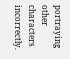portraying other characters incorrectly.